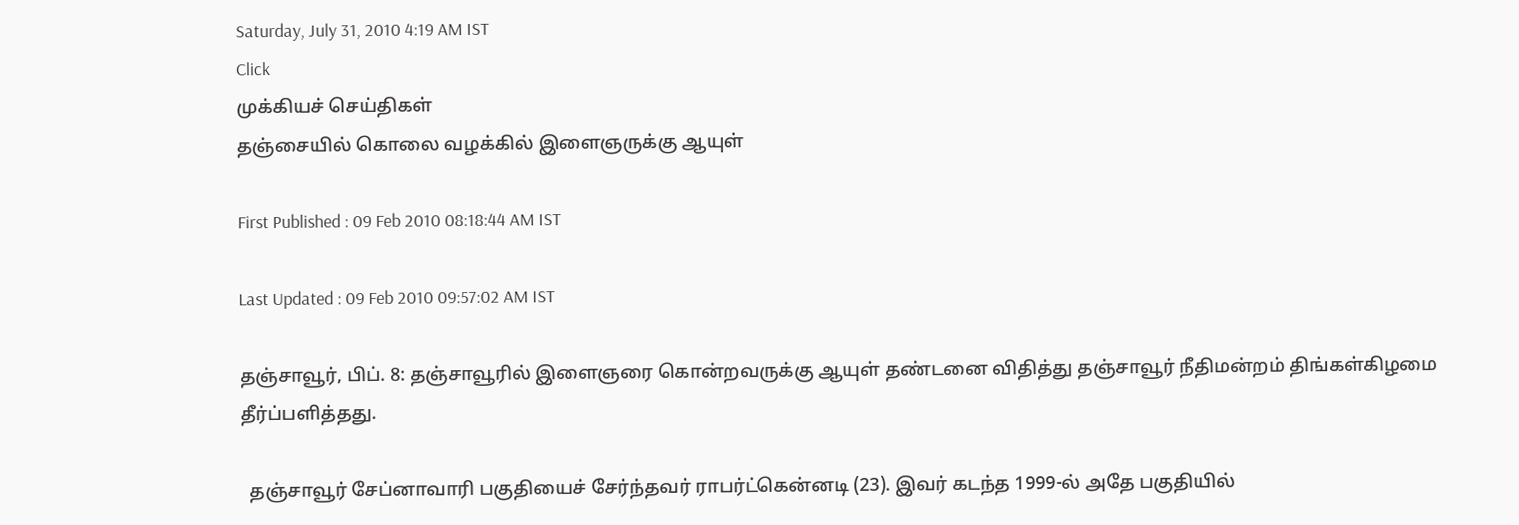Saturday, July 31, 2010 4:19 AM IST
Click
முக்கியச் செய்திகள்
தஞ்சையில் கொலை வழக்கில் இளைஞருக்கு ஆயுள்

First Published : 09 Feb 2010 08:18:44 AM IST

Last Updated : 09 Feb 2010 09:57:02 AM IST

தஞ்சாவூர், பிப். 8: தஞ்சாவூரில் இளைஞரை கொன்றவருக்கு ஆயுள் தண்டனை விதித்து தஞ்சாவூர் நீதிமன்றம் திங்கள்கிழமை தீர்ப்பளித்தது.

  தஞ்சாவூர் சேப்னாவாரி பகுதியைச் சேர்ந்தவர் ராபர்ட்கென்னடி (23). இவர் கடந்த 1999-ல் அதே பகுதியில்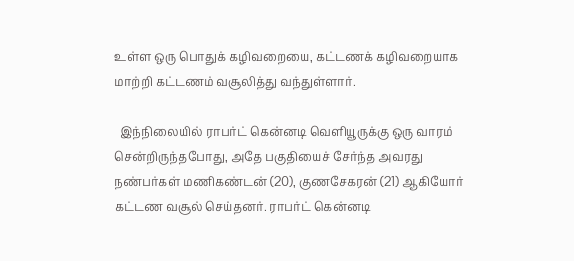உள்ள ஒரு பொதுக் கழிவறையை, கட்டணக் கழிவறையாக மாற்றி கட்டணம் வசூலித்து வந்துள்ளார்.

  இந்நிலையில் ராபர்ட் கென்னடி வெளியூருக்கு ஒரு வாரம் சென்றிருந்தபோது, அதே பகுதியைச் சேர்ந்த அவரது நண்பர்கள் மணிகண்டன் (20), குணசேகரன் (21) ஆகியோர் கட்டண வசூல் செய்தனர். ராபர்ட் கென்னடி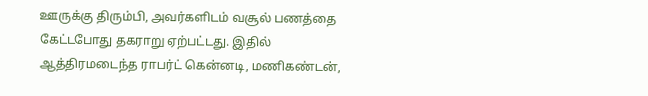ஊருக்கு திரும்பி, அவர்களிடம் வசூல் பணத்தை கேட்டபோது தகராறு ஏற்பட்டது. இதில் ஆத்திரமடைந்த ராபர்ட் கென்னடி, மணிகண்டன்,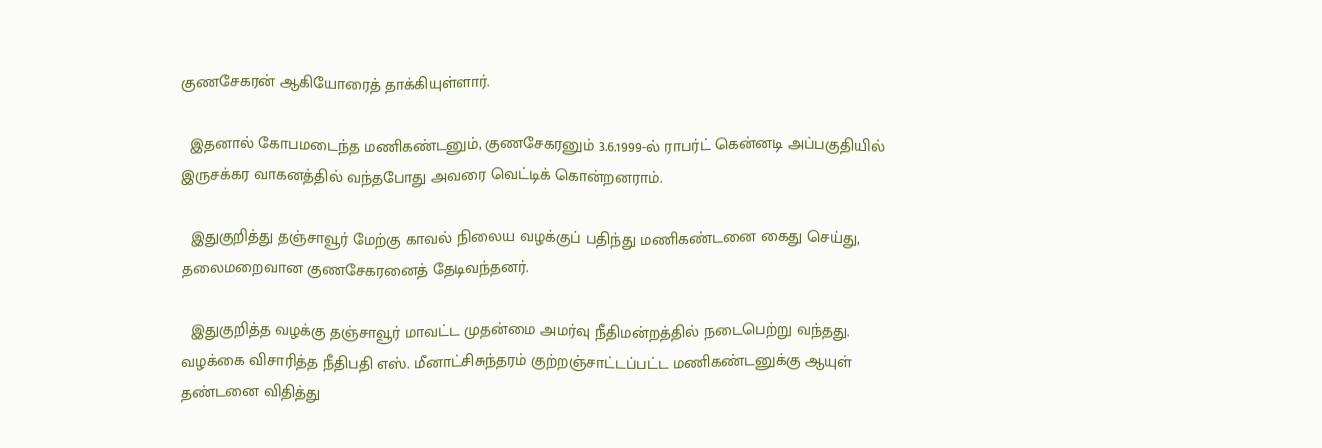குணசேகரன் ஆகியோரைத் தாக்கியுள்ளார்.

  இதனால் கோபமடைந்த மணிகண்டனும், குணசேகரனும் 3.6.1999-ல் ராபர்ட் கென்னடி அப்பகுதியில் இருசக்கர வாகனத்தில் வந்தபோது அவரை வெட்டிக் கொன்றனராம்.

  இதுகுறித்து தஞ்சாவூர் மேற்கு காவல் நிலைய வழக்குப் பதிந்து மணிகண்டனை கைது செய்து, தலைமறைவான குணசேகரனைத் தேடிவந்தனர்.

  இதுகுறித்த வழக்கு தஞ்சாவூர் மாவட்ட முதன்மை அமர்வு நீதிமன்றத்தில் நடைபெற்று வந்தது. வழக்கை விசாரித்த நீதிபதி எஸ். மீனாட்சிசுந்தரம் குற்றஞ்சாட்டப்பட்ட மணிகண்டனுக்கு ஆயுள் தண்டனை விதித்து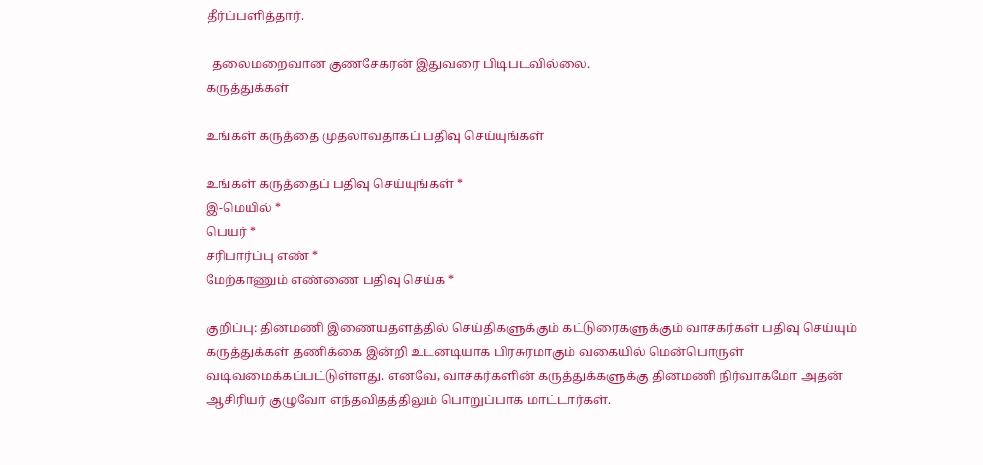தீர்ப்பளித்தார்.

  தலைமறைவான குணசேகரன் இதுவரை பிடிபடவில்லை.
கருத்துக்கள்

உங்கள் கருத்தை முதலாவதாகப் பதிவு செய்யுங்கள்

உங்கள் கருத்தைப் பதிவு செய்யுங்கள் *
இ-மெயில் *
பெயர் *
சரிபார்ப்பு எண் *
மேற்காணும் எண்ணை பதிவு செய்க *

குறிப்பு: தினமணி இணையதளத்தில் செய்திகளுக்கும் கட்டுரைகளுக்கும் வாசகர்கள் பதிவு செய்யும் கருத்துக்கள் தணிக்கை இன்றி உடனடியாக பிரசுரமாகும் வகையில் மென்பொருள் வடிவமைக்கப்பட்டுள்ளது. எனவே, வாசகர்களின் கருத்துக்களுக்கு தினமணி நிர்வாகமோ அதன் ஆசிரியர் குழுவோ எந்தவிதத்திலும் பொறுப்பாக மாட்டார்கள்.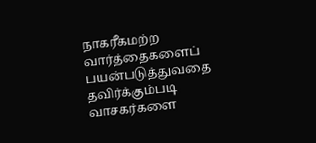நாகரீகமற்ற வார்த்தைகளைப் பயன்படுத்துவதை தவிர்க்கும்படி வாசகர்களை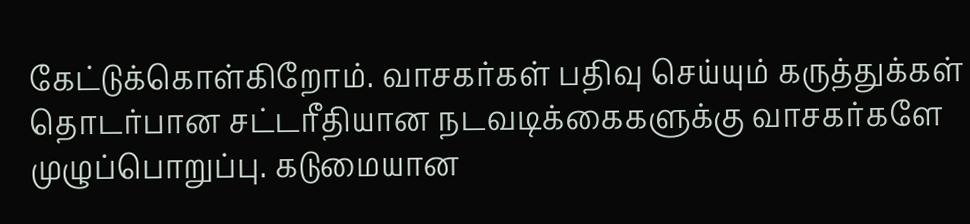கேட்டுக்கொள்கிறோம். வாசகர்கள் பதிவு செய்யும் கருத்துக்கள் தொடர்பான சட்டரீதியான நடவடிக்கைகளுக்கு வாசகர்களே முழுப்பொறுப்பு. கடுமையான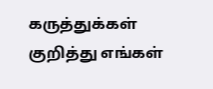கருத்துக்கள் குறித்து எங்கள்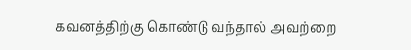கவனத்திற்கு கொண்டு வந்தால் அவற்றை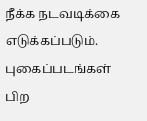நீக்க நடவடிக்கை எடுக்கப்படும்.
புகைப்படங்கள்
பிற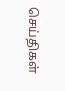செய்திகள்